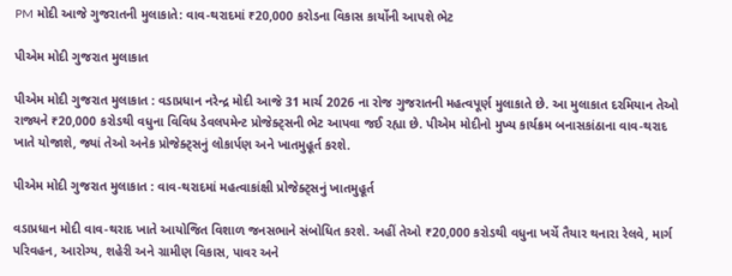PM મોદી આજે ગુજરાતની મુલાકાતે: વાવ-થરાદમાં ₹20,000 કરોડના વિકાસ કાર્યોની આપશે ભેટ

પીએમ મોદી ગુજરાત મુલાકાત

પીએમ મોદી ગુજરાત મુલાકાત : વડાપ્રધાન નરેન્દ્ર મોદી આજે 31 માર્ચ 2026 ના રોજ ગુજરાતની મહત્વપૂર્ણ મુલાકાતે છે. આ મુલાકાત દરમિયાન તેઓ રાજ્યને ₹20,000 કરોડથી વધુના વિવિધ ડેવલપમેન્ટ પ્રોજેક્ટ્સની ભેટ આપવા જઈ રહ્યા છે. પીએમ મોદીનો મુખ્ય કાર્યક્રમ બનાસકાંઠાના વાવ-થરાદ ખાતે યોજાશે, જ્યાં તેઓ અનેક પ્રોજેક્ટ્સનું લોકાર્પણ અને ખાતમુહૂર્ત કરશે.

પીએમ મોદી ગુજરાત મુલાકાત : વાવ-થરાદમાં મહત્વાકાંક્ષી પ્રોજેક્ટ્સનું ખાતમુહૂર્ત

વડાપ્રધાન મોદી વાવ-થરાદ ખાતે આયોજિત વિશાળ જનસભાને સંબોધિત કરશે. અહીં તેઓ ₹20,000 કરોડથી વધુના ખર્ચે તૈયાર થનારા રેલવે, માર્ગ પરિવહન, આરોગ્ય, શહેરી અને ગ્રામીણ વિકાસ, પાવર અને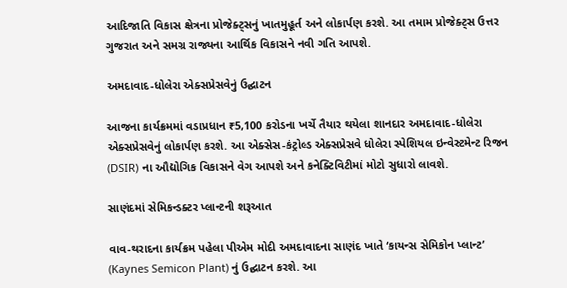આદિજાતિ વિકાસ ક્ષેત્રના પ્રોજેક્ટ્સનું ખાતમુહૂર્ત અને લોકાર્પણ કરશે. આ તમામ પ્રોજેક્ટ્સ ઉત્તર ગુજરાત અને સમગ્ર રાજ્યના આર્થિક વિકાસને નવી ગતિ આપશે.

અમદાવાદ-ધોલેરા એક્સપ્રેસવેનું ઉદ્ઘાટન

આજના કાર્યક્રમમાં વડાપ્રધાન ₹5,100 કરોડના ખર્ચે તૈયાર થયેલા શાનદાર અમદાવાદ-ધોલેરા એક્સપ્રેસવેનું લોકાર્પણ કરશે. આ એક્સેસ-કંટ્રોલ્ડ એક્સપ્રેસવે ધોલેરા સ્પેશિયલ ઇન્વેસ્ટમેન્ટ રિજન (DSIR) ના ઔદ્યોગિક વિકાસને વેગ આપશે અને કનેક્ટિવિટીમાં મોટો સુધારો લાવશે.

સાણંદમાં સેમિકન્ડક્ટર પ્લાન્ટની શરૂઆત

વાવ-થરાદના કાર્યક્રમ પહેલા પીએમ મોદી અમદાવાદના સાણંદ ખાતે ‘કાયન્સ સેમિકોન પ્લાન્ટ’ (Kaynes Semicon Plant) નું ઉદ્ઘાટન કરશે. આ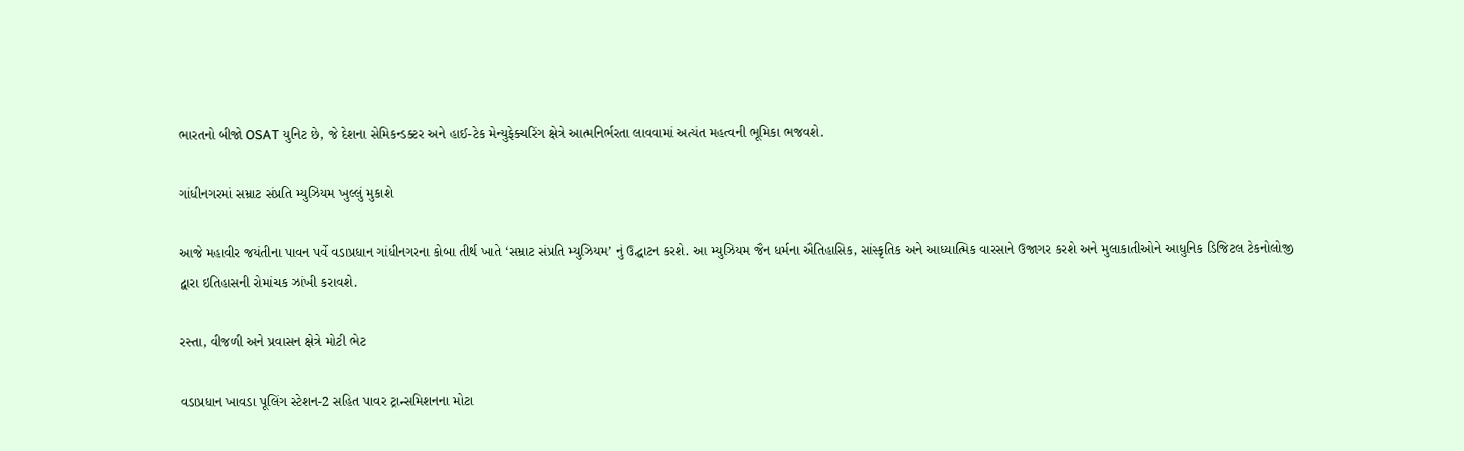ભારતનો બીજો OSAT યુનિટ છે, જે દેશના સેમિકન્ડક્ટર અને હાઈ-ટેક મેન્યુફેક્ચરિંગ ક્ષેત્રે આત્મનિર્ભરતા લાવવામાં અત્યંત મહત્વની ભૂમિકા ભજવશે.

ગાંધીનગરમાં સમ્રાટ સંપ્રતિ મ્યુઝિયમ ખુલ્લું મુકાશે

આજે મહાવીર જયંતીના પાવન પર્વે વડાપ્રધાન ગાંધીનગરના કોબા તીર્થ ખાતે ‘સમ્રાટ સંપ્રતિ મ્યુઝિયમ’ નું ઉદ્ઘાટન કરશે. આ મ્યુઝિયમ જૈન ધર્મના ઐતિહાસિક, સાંસ્કૃતિક અને આધ્યાત્મિક વારસાને ઉજાગર કરશે અને મુલાકાતીઓને આધુનિક ડિજિટલ ટેકનોલોજી દ્વારા ઇતિહાસની રોમાંચક ઝાંખી કરાવશે.

રસ્તા, વીજળી અને પ્રવાસન ક્ષેત્રે મોટી ભેટ

વડાપ્રધાન ખાવડા પૂલિંગ સ્ટેશન-2 સહિત પાવર ટ્રાન્સમિશનના મોટા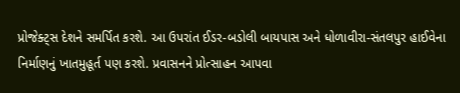પ્રોજેક્ટ્સ દેશને સમર્પિત કરશે. આ ઉપરાંત ઈડર-બડોલી બાયપાસ અને ધોળાવીરા-સંતલપુર હાઈવેના નિર્માણનું ખાતમુહૂર્ત પણ કરશે. પ્રવાસનને પ્રોત્સાહન આપવા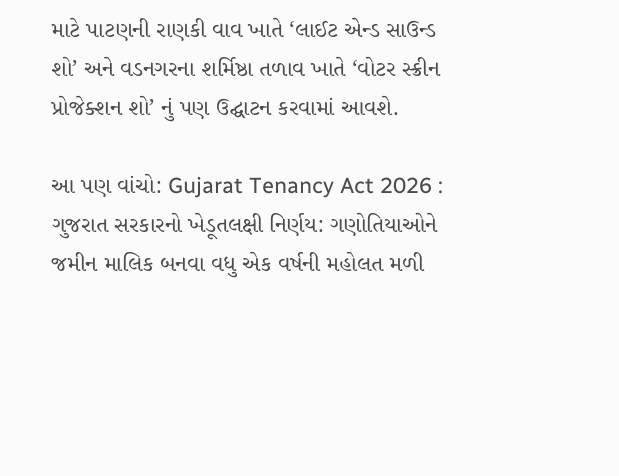માટે પાટણની રાણકી વાવ ખાતે ‘લાઈટ એન્ડ સાઉન્ડ શો’ અને વડનગરના શર્મિષ્ઠા તળાવ ખાતે ‘વોટર સ્ક્રીન પ્રોજેક્શન શો’ નું પણ ઉદ્ઘાટન કરવામાં આવશે.

આ પણ વાંચો: Gujarat Tenancy Act 2026 : ગુજરાત સરકારનો ખેડૂતલક્ષી નિર્ણય: ગણોતિયાઓને જમીન માલિક બનવા વધુ એક વર્ષની મહોલત મળી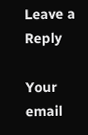Leave a Reply

Your email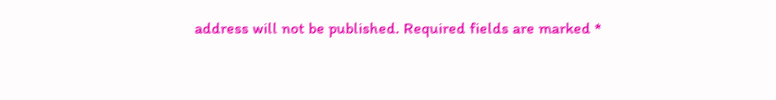address will not be published. Required fields are marked *